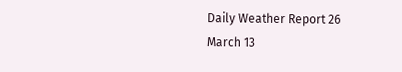Daily Weather Report 26 March 13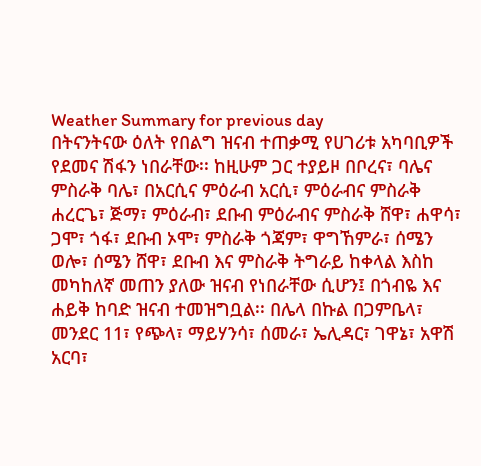Weather Summary for previous day
በትናንትናው ዕለት የበልግ ዝናብ ተጠቃሚ የሀገሪቱ አካባቢዎች የደመና ሽፋን ነበራቸው፡፡ ከዚሁም ጋር ተያይዞ በቦረና፣ ባሌና ምስራቅ ባሌ፣ በአርሲና ምዕራብ አርሲ፣ ምዕራብና ምስራቅ ሐረርጌ፣ ጅማ፣ ምዕራብ፣ ደቡብ ምዕራብና ምስራቅ ሸዋ፣ ሐዋሳ፣ ጋሞ፣ ጎፋ፣ ደቡብ ኦሞ፣ ምስራቅ ጎጃም፣ ዋግኸምራ፣ ሰሜን ወሎ፣ ሰሜን ሸዋ፣ ደቡብ እና ምስራቅ ትግራይ ከቀላል እስከ መካከለኛ መጠን ያለው ዝናብ የነበራቸው ሲሆን፤ በጎብዬ እና ሐይቅ ከባድ ዝናብ ተመዝግቧል፡፡ በሌላ በኩል በጋምቤላ፣ መንደር 11፣ የጭላ፣ ማይሃንሳ፣ ሰመራ፣ ኤሊዳር፣ ገዋኔ፣ አዋሽ አርባ፣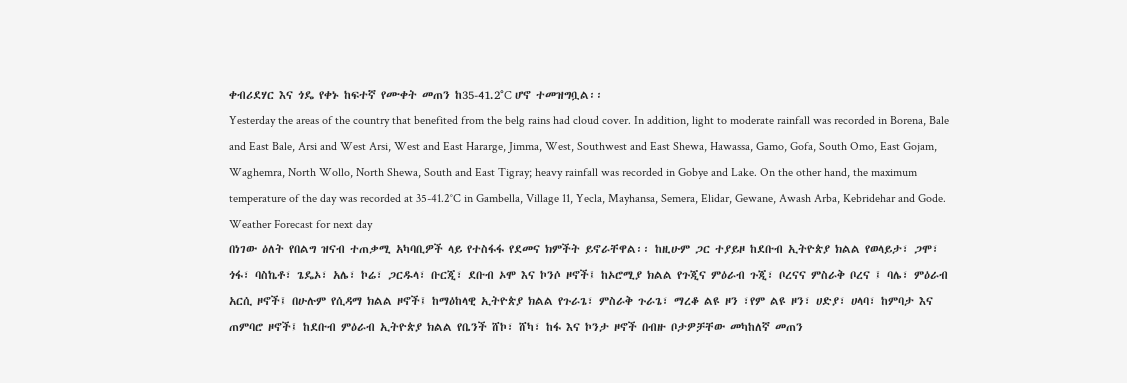ቀብሪደሃር እና ጎዴ የቀኑ ከፍተኛ የሙቀት መጠን ከ35-41.2°C ሆኖ ተመዝግቧል፡፡
Yesterday the areas of the country that benefited from the belg rains had cloud cover. In addition, light to moderate rainfall was recorded in Borena, Bale and East Bale, Arsi and West Arsi, West and East Hararge, Jimma, West, Southwest and East Shewa, Hawassa, Gamo, Gofa, South Omo, East Gojam, Waghemra, North Wollo, North Shewa, South and East Tigray; heavy rainfall was recorded in Gobye and Lake. On the other hand, the maximum temperature of the day was recorded at 35-41.2°C in Gambella, Village 11, Yecla, Mayhansa, Semera, Elidar, Gewane, Awash Arba, Kebridehar and Gode.
Weather Forecast for next day
በነገው ዕለት የበልግ ዝናብ ተጠቃሚ አካባቢዎች ላይ የተስፋፋ የደመና ክምችት ይኖራቸዋል፡፡ ከዚሁም ጋር ተያይዞ ከደቡብ ኢትዮጵያ ክልል የወላይታ፣ ጋሞ፣ ጎፋ፣ ባስኬቶ፣ ጌዴኦ፣ አሌ፣ ኮሬ፣ ጋርዱላ፣ ቡርጂ፣ ደቡብ ኦሞ እና ኮንሶ ዞኖች፤ ከኦሮሚያ ክልል የጉጂና ምዕራብ ጉጂ፣ ቦረናና ምስራቅ ቦረና ፤ ባሌ፣ ምዕራብ አርሲ ዞኖች፤ በሁሉም የሲዳማ ክልል ዞኖች፤ ከማዕከላዊ ኢትዮጵያ ክልል የጉራጌ፣ ምስራቅ ጉራጌ፣ ማረቆ ልዩ ዞን ፣የም ልዩ ዞን፣ ሀድያ፣ ሀላባ፣ ከምባታ እና ጠምባሮ ዞኖች፤ ከደቡብ ምዕራብ ኢትዮጵያ ክልል የቤንች ሸኮ፣ ሸካ፣ ከፋ እና ኮንታ ዞኖች በብዙ ቦታዎቻቸው መካከለኛ መጠን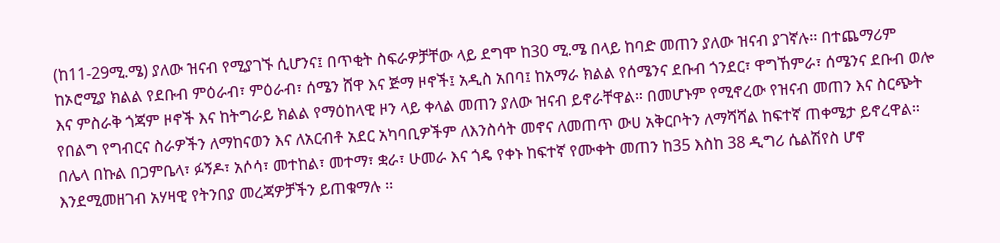(ከ11-29ሚ.ሜ) ያለው ዝናብ የሚያገኙ ሲሆንና፤ በጥቂት ስፍራዎቻቸው ላይ ደግሞ ከ30 ሚ.ሜ በላይ ከባድ መጠን ያለው ዝናብ ያገኛሉ፡፡ በተጨማሪም ከኦሮሚያ ክልል የደቡብ ምዕራብ፣ ምዕራብ፣ ሰሜን ሸዋ እና ጅማ ዞኖች፤ አዲስ አበባ፤ ከአማራ ክልል የሰሜንና ደቡብ ጎንደር፣ ዋግኸምራ፣ ሰሜንና ደቡብ ወሎ እና ምስራቅ ጎጃም ዞኖች እና ከትግራይ ክልል የማዕከላዊ ዞን ላይ ቀላል መጠን ያለው ዝናብ ይኖራቸዋል። በመሆኑም የሚኖረው የዝናብ መጠን እና ስርጭት የበልግ የግብርና ስራዎችን ለማከናወን እና ለአርብቶ አደር አካባቢዎችም ለእንስሳት መኖና ለመጠጥ ውሀ አቅርቦትን ለማሻሻል ከፍተኛ ጠቀሜታ ይኖረዋል። በሌላ በኩል በጋምቤላ፣ ፉኝዶ፣ አሶሳ፣ መተከል፣ መተማ፣ ቋራ፣ ሁመራ እና ጎዴ የቀኑ ከፍተኛ የሙቀት መጠን ከ35 እስከ 38 ዲግሪ ሴልሽየስ ሆኖ እንደሚመዘገብ አሃዛዊ የትንበያ መረጃዎቻችን ይጠቁማሉ ፡፡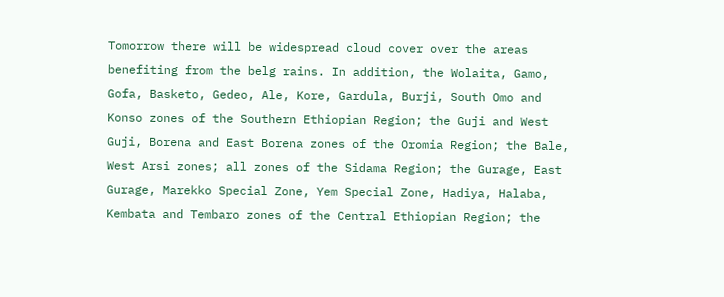Tomorrow there will be widespread cloud cover over the areas benefiting from the belg rains. In addition, the Wolaita, Gamo, Gofa, Basketo, Gedeo, Ale, Kore, Gardula, Burji, South Omo and Konso zones of the Southern Ethiopian Region; the Guji and West Guji, Borena and East Borena zones of the Oromia Region; the Bale, West Arsi zones; all zones of the Sidama Region; the Gurage, East Gurage, Marekko Special Zone, Yem Special Zone, Hadiya, Halaba, Kembata and Tembaro zones of the Central Ethiopian Region; the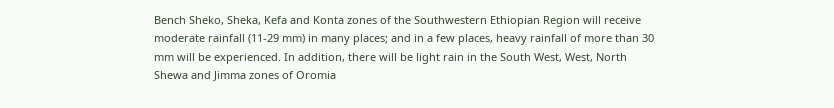Bench Sheko, Sheka, Kefa and Konta zones of the Southwestern Ethiopian Region will receive moderate rainfall (11-29 mm) in many places; and in a few places, heavy rainfall of more than 30 mm will be experienced. In addition, there will be light rain in the South West, West, North Shewa and Jimma zones of Oromia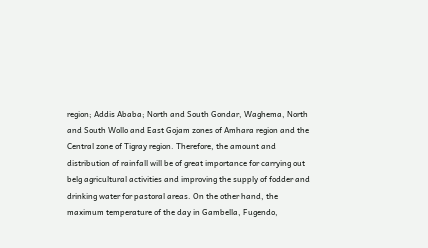region; Addis Ababa; North and South Gondar, Waghema, North and South Wollo and East Gojam zones of Amhara region and the Central zone of Tigray region. Therefore, the amount and distribution of rainfall will be of great importance for carrying out belg agricultural activities and improving the supply of fodder and drinking water for pastoral areas. On the other hand, the maximum temperature of the day in Gambella, Fugendo,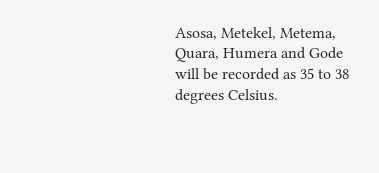Asosa, Metekel, Metema, Quara, Humera and Gode will be recorded as 35 to 38 degrees Celsius.